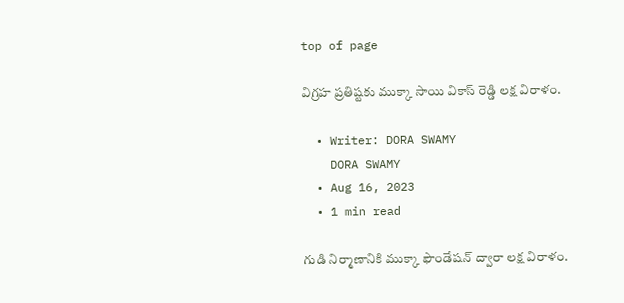top of page

విగ్రహ ప్రతిష్టకు ముక్కా సాయి వికాస్ రెడ్డి లక్ష విరాళం.

  • Writer: DORA SWAMY
    DORA SWAMY
  • Aug 16, 2023
  • 1 min read

గుడి నిర్మాణానికి ముక్కా ఫౌండేషన్ ద్వారా లక్ష విరాళం.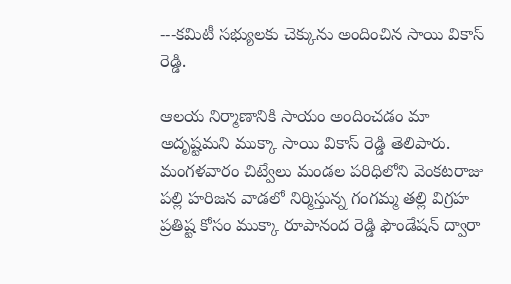---కమిటీ సభ్యులకు చెక్కును అందించిన సాయి వికాస్ రెడ్డి.

ఆలయ నిర్మాణానికి సాయం అందించడం మా అదృష్టమని ముక్కా సాయి వికాస్ రెడ్డి తెలిపారు. మంగళవారం చిట్వేలు మండల పరిధిలోని వెంకటరాజు పల్లి హరిజన వాడలో నిర్మిస్తున్న గంగమ్మ తల్లి విగ్రహ ప్రతిష్ట కోసం ముక్కా రూపానంద రెడ్డి ఫౌండేషన్ ద్వారా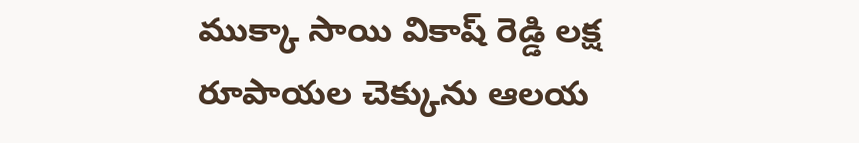ముక్కా సాయి వికాష్ రెడ్డి లక్ష రూపాయల చెక్కును ఆలయ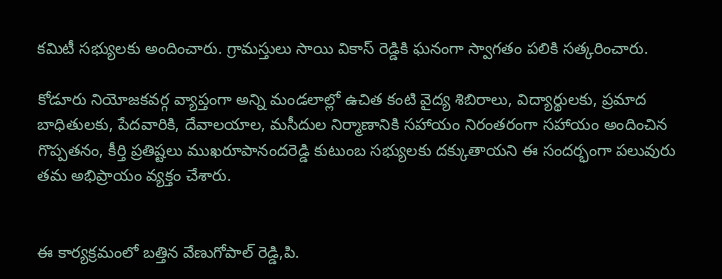కమిటీ సభ్యులకు అందించారు. గ్రామస్తులు సాయి వికాస్ రెడ్డికి ఘనంగా స్వాగతం పలికి సత్కరించారు.

కోడూరు నియోజకవర్గ వ్యాప్తంగా అన్ని మండలాల్లో ఉచిత కంటి వైద్య శిబిరాలు, విద్యార్థులకు, ప్రమాద బాధితులకు, పేదవారికి, దేవాలయాల, మసీదుల నిర్మాణానికి సహాయం నిరంతరంగా సహాయం అందించిన గొప్పతనం, కీర్తి ప్రతిష్టలు ముఖరూపానందరెడ్డి కుటుంబ సభ్యులకు దక్కుతాయని ఈ సందర్భంగా పలువురు తమ అభిప్రాయం వ్యక్తం చేశారు.


ఈ కార్యక్రమంలో బత్తిన వేణుగోపాల్ రెడ్డి,పి.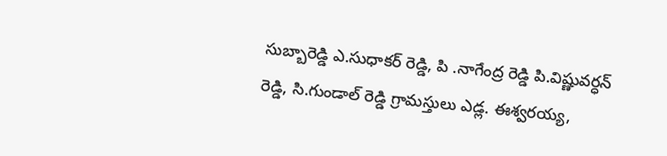సుబ్బారెడ్డి ఎ.సుధాకర్ రెడ్డి, పి .నాగేంద్ర రెడ్డి పి.విష్ణువర్ధన్ రెడ్డి, సి.గుండాల్ రెడ్డి గ్రామస్తులు ఎడ్ల. ఈశ్వరయ్య,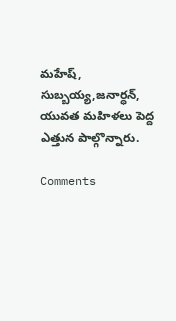మహేష్, సుబ్బయ్య,జనార్ధన్, యువత మహిళలు పెద్ద ఎత్తున పాల్గొన్నారు.

Comments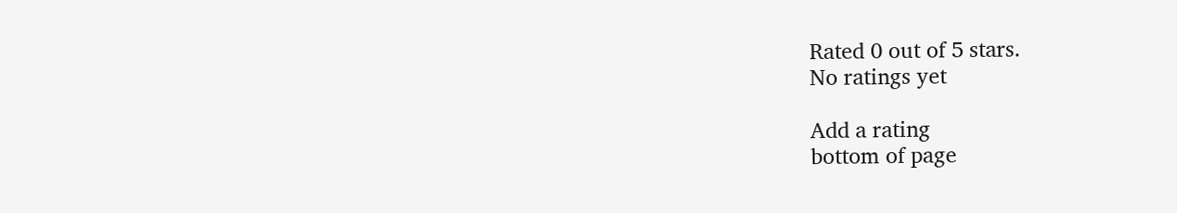Rated 0 out of 5 stars.
No ratings yet

Add a rating
bottom of page